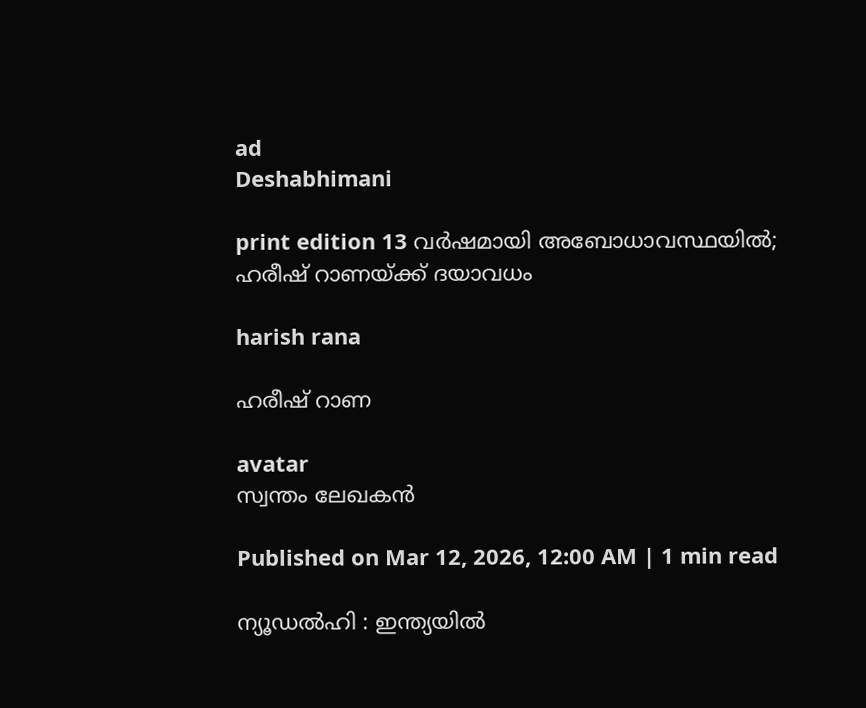ad
Deshabhimani

print edition 13 വർഷമായി അബോധാവസ്ഥയിൽ; ഹരീഷ്‌ റാണയ്‌ക്ക്‌ ദയാവധം

harish rana

ഹരീഷ്‌ റാണ

avatar
സ്വന്തം ലേഖകൻ

Published on Mar 12, 2026, 12:00 AM | 1 min read

ന്യൂഡൽഹി : ഇന്ത്യയിൽ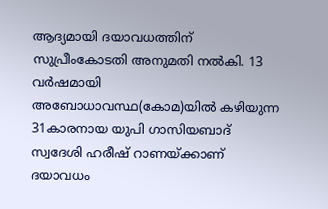ആദ്യമായി ദയാവധത്തിന്‌ സുപ്രീംകോടതി അനുമതി നൽകി. 13 വർഷമായി അബോധാവസ്ഥ(കോമ)യിൽ കഴിയുന്ന 31കാരനായ യുപി ഗാസിയബാദ്‌ സ്വദേശി ഹരീഷ്‌ റാണയ്‌ക്കാണ്‌ ദയാവധം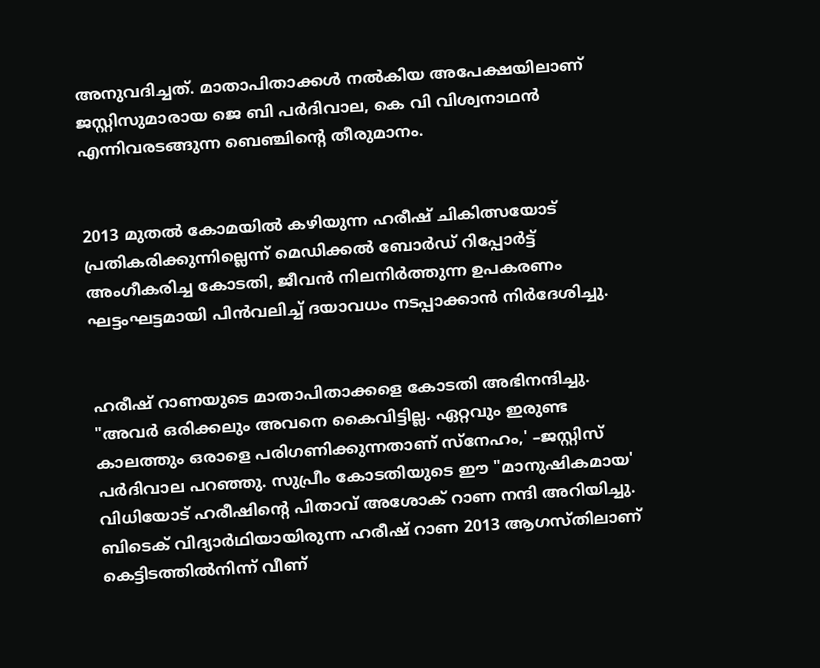അനുവദിച്ചത്‌. മാതാപിതാക്കൾ നൽകിയ അപേക്ഷയിലാണ്‌ ജസ്റ്റിസുമാരായ ജെ ബി പർദിവാല, കെ വി വിശ്വനാഥൻ എന്നിവരടങ്ങുന്ന ബെഞ്ചിന്റെ തീരുമാനം.


2013 മുതൽ കോമയിൽ കഴിയുന്ന ഹരീഷ്‌ ചികിത്സയോട്‌ പ്രതികരിക്കുന്നില്ലെന്ന്‌ മെഡിക്കൽ ബോർഡ് റിപ്പോർട്ട് അംഗീകരിച്ച കോടതി, ജീവൻ നിലനിർത്തുന്ന ഉപകരണം ഘട്ടംഘട്ടമായി പിൻവലിച്ച്‌ ദയാവധം നടപ്പാക്കാൻ നിർദേശിച്ചു.


ഹരീഷ്‌ റാണയുടെ മാതാപിതാക്കളെ കോടതി അഭിനന്ദിച്ചു. "അവർ ഒരിക്കലും അവനെ കൈവിട്ടില്ല. ഏറ്റവും ഇരുണ്ട കാലത്തും ഒരാളെ പരിഗണിക്കുന്നതാണ് സ്‌നേഹം,' –ജസ്റ്റിസ് പർദിവാല പറഞ്ഞു. സുപ്രീം കോടതിയുടെ ഈ "മാനുഷികമായ' വിധിയോട്‌ ഹരീഷിന്റെ പിതാവ് അശോക് റാണ നന്ദി അറിയിച്ചു. ബിടെക്‌ വിദ്യാർഥിയായിരുന്ന ഹരീഷ്‌ റാണ 2013 ആഗസ്‌തിലാണ്‌ കെട്ടിടത്തിൽനിന്ന്‌ വീണ്‌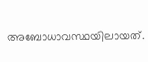അബോധാവസ്ഥയിലായത്.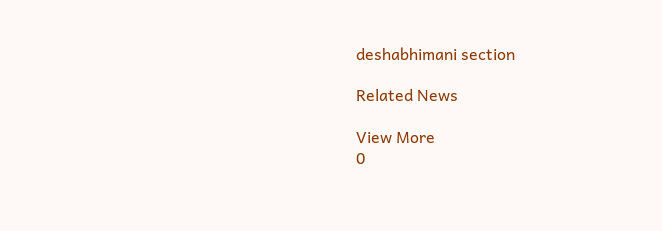deshabhimani section

Related News

View More
0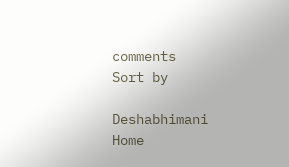comments
Sort by

Deshabhimani
Home